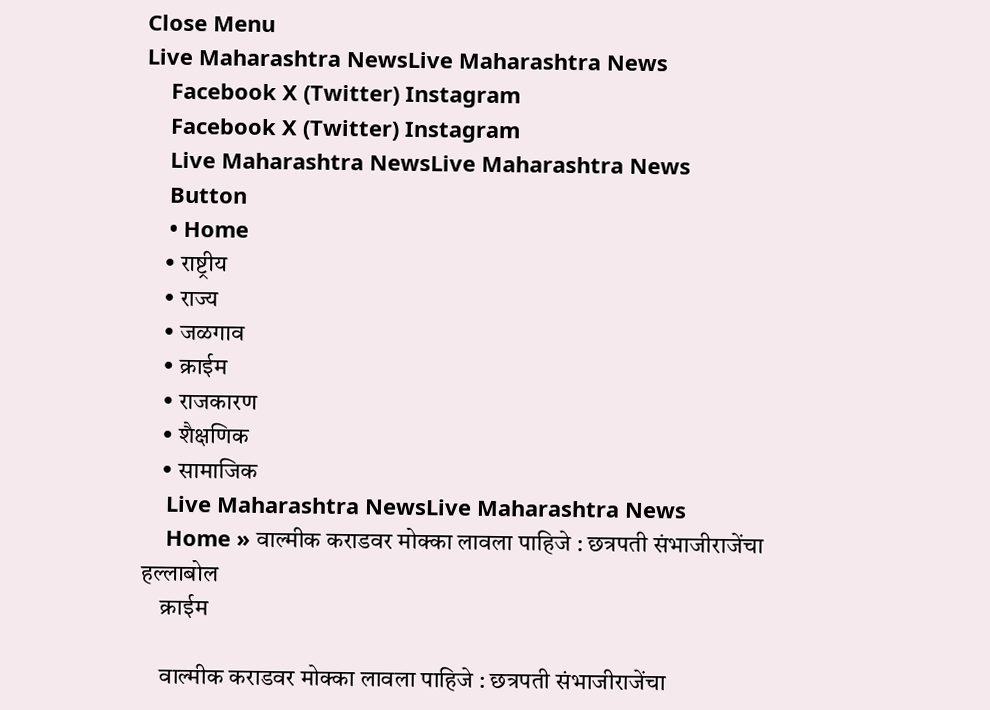Close Menu
Live Maharashtra NewsLive Maharashtra News
    Facebook X (Twitter) Instagram
    Facebook X (Twitter) Instagram
    Live Maharashtra NewsLive Maharashtra News
    Button
    • Home
    • राष्ट्रीय
    • राज्य
    • जळगाव
    • क्राईम
    • राजकारण
    • शैक्षणिक
    • सामाजिक
    Live Maharashtra NewsLive Maharashtra News
    Home » वाल्मीक कराडवर मोक्का लावला पाहिजे : छत्रपती संभाजीराजेंचा हल्लाबोल
    क्राईम

    वाल्मीक कराडवर मोक्का लावला पाहिजे : छत्रपती संभाजीराजेंचा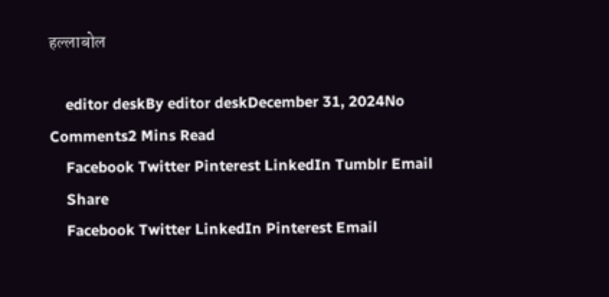हल्लाबोल

    editor deskBy editor deskDecember 31, 2024No Comments2 Mins Read
    Facebook Twitter Pinterest LinkedIn Tumblr Email
    Share
    Facebook Twitter LinkedIn Pinterest Email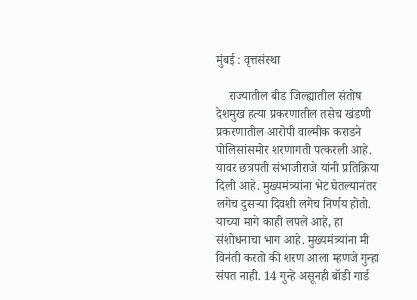मुंबई : वृत्तसंस्था

    राज्यातील बीड जिल्ह्यातील संतोष देशमुख हत्या प्रकरणातील तसेच खंडणी प्रकरणातील आरोपी वाल्मीक कराडने पोलिसांसमोर शरणागती पत्करली आहे. यावर छत्रपती संभाजीराजे यांनी प्रतिक्रिया दिली आहे. मुख्यमंत्र्यांना भेट घेतल्यानंतर लगेच दुसऱ्या दिवशी लगेच निर्णय होतो. याच्या मागे काही लपले आहे, हा संशोधनाचा भाग आहे. मुख्यमंत्र्यांना मी विनंती करतो की शरण आला म्हणजे गुन्हा संपत नाही. 14 गुन्हे असूनही बॉडी गार्ड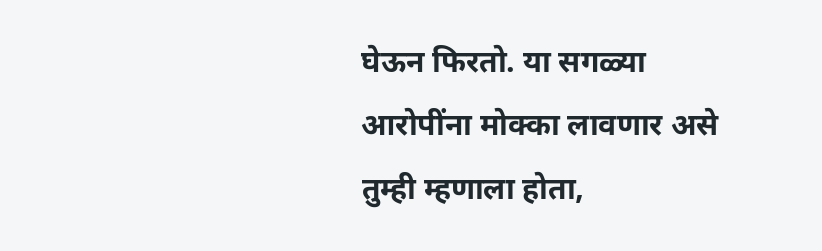घेऊन फिरतो. या सगळ्या आरोपींना मोक्का लावणार असे तुम्ही म्हणाला होता,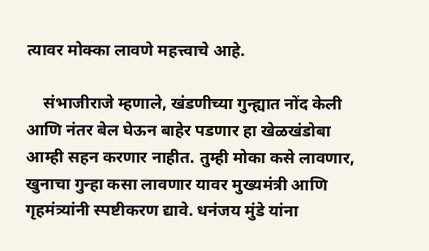त्यावर मोक्का लावणे महत्त्वाचे आहे.

    संभाजीराजे म्हणाले, खंडणीच्या गुन्ह्यात नोंद केली आणि नंतर बेल घेऊन बाहेर पडणार हा खेळखंडोबा आम्ही सहन करणार नाहीत. तुम्ही मोका कसे लावणार, खुनाचा गुन्हा कसा लावणार यावर मुख्यमंत्री आणि गृहमंत्र्यांनी स्पष्टीकरण द्यावे. धनंजय मुंडे यांना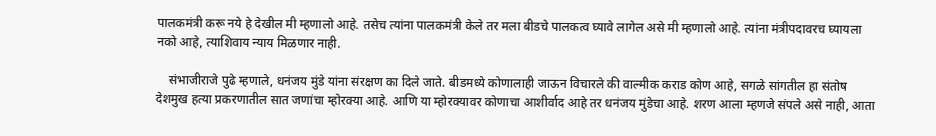पालकमंत्री करू नये हे देखील मी म्हणालो आहे. तसेच त्यांना पालकमंत्री केले तर मला बीडचे पालकत्व घ्यावे लागेल असे मी म्हणालो आहे. त्यांना मंत्रीपदावरच घ्यायला नको आहे, त्याशिवाय न्याय मिळणार नाही.

    संभाजीराजे पुढे म्हणाले, धनंजय मुंडे यांना संरक्षण का दिले जाते. बीडमध्ये कोणालाही जाऊन विचारले की वाल्मीक कराड कोण आहे, सगळे सांगतील हा संतोष देशमुख हत्या प्रकरणातील सात जणांचा म्होरक्या आहे. आणि या म्होरक्यावर कोणाचा आशीर्वाद आहे तर धनंजय मुंडेचा आहे. शरण आला म्हणजे संपले असे नाही, आता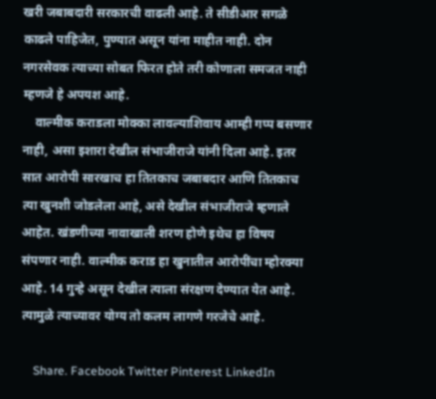खरी जबाबदारी सरकारची वाढली आहे. ते सीडीआर सगळे काढले पाहिजेत, पुण्यात असून यांना माहीत नाही. दोन नगरसेवक त्याच्या सोबत फिरत होते तरी कोणाला समजत नाही म्हणजे हे अपयश आहे.
    वाल्मीक कराडला मोक्का लावल्याशिवाय आम्ही गप्प बसणार नाही, असा इशारा देखील संभाजीराजे यांनी दिला आहे. इतर सात आरोपी सारखाच हा तितकाच जबाबदार आणि तितकाच त्या खुनशी जोडलेला आहे, असे देखील संभाजीराजे म्हणाले आहेत. खंडणीच्या नावाखाली शरण होणे इथेच हा विषय संपणार नाही. वाल्मीक कराड हा खुनातील आरोपींचा म्होरक्या आहे. 14 गुन्हे असून देखील त्याला संरक्षण देण्यात येत आहे. त्यामुळे त्याच्यावर योग्य तो कलम लागणे गरजेचे आहे.

    Share. Facebook Twitter Pinterest LinkedIn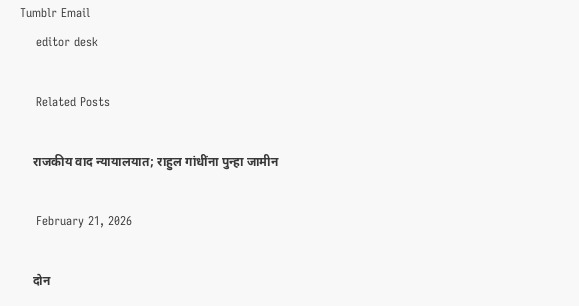Tumblr Email
    editor desk

    Related Posts

    राजकीय वाद न्यायालयात; राहुल गांधींना पुन्हा जामीन

    February 21, 2026

    दोन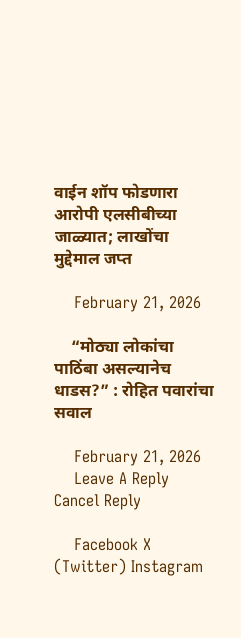वाईन शॉप फोडणारा आरोपी एलसीबीच्या जाळ्यात; लाखोंचा मुद्देमाल जप्त

    February 21, 2026

    “मोठ्या लोकांचा पाठिंबा असल्यानेच धाडस?” : रोहित पवारांचा सवाल

    February 21, 2026
    Leave A Reply Cancel Reply

    Facebook X (Twitter) Instagram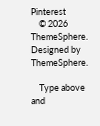Pinterest
    © 2026 ThemeSphere. Designed by ThemeSphere.

    Type above and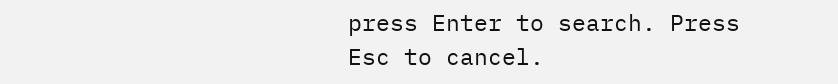press Enter to search. Press Esc to cancel.